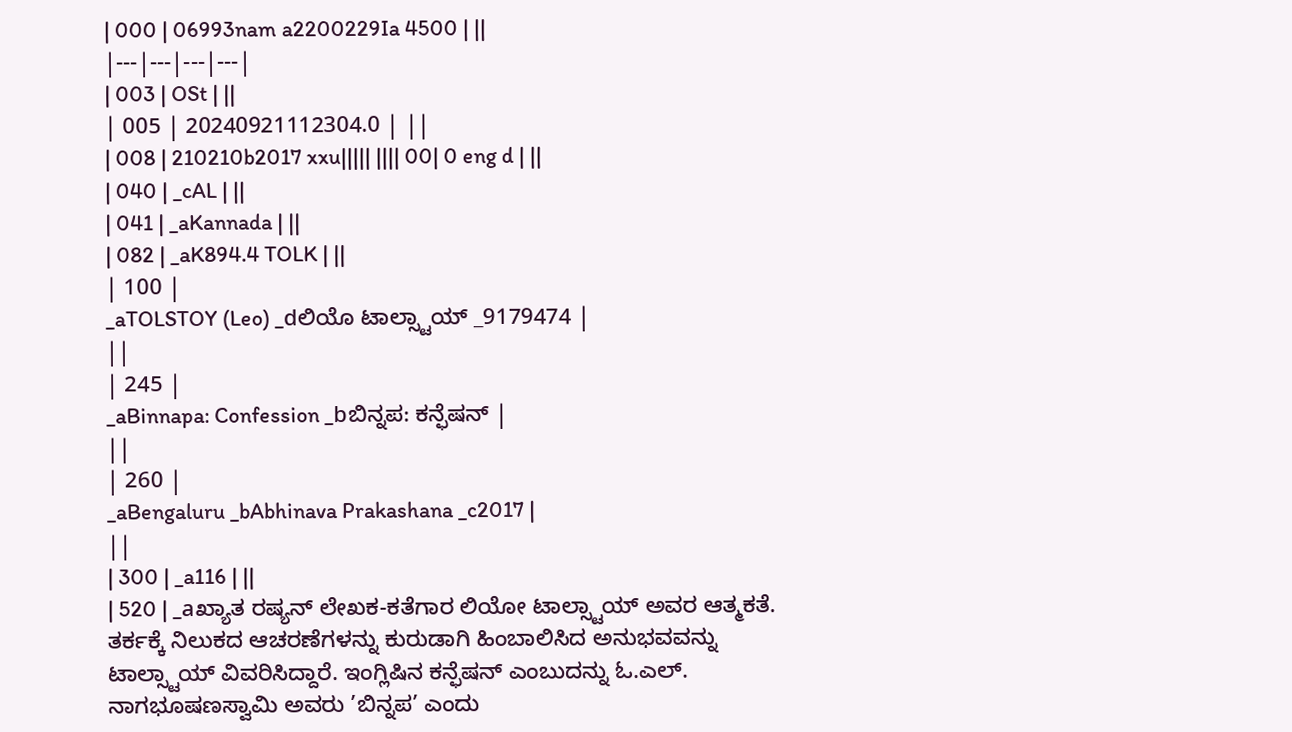| 000 | 06993nam a2200229Ia 4500 | ||
|---|---|---|---|
| 003 | OSt | ||
| 005 | 20240921112304.0 | ||
| 008 | 210210b2017 xxu||||| |||| 00| 0 eng d | ||
| 040 | _cAL | ||
| 041 | _aKannada | ||
| 082 | _aK894.4 TOLK | ||
| 100 |
_aTOLSTOY (Leo) _dಲಿಯೊ ಟಾಲ್ಸ್ಟಾಯ್ _9179474 |
||
| 245 |
_aBinnapa: Confession _bಬಿನ್ನಪ: ಕನ್ಫೆಷನ್ |
||
| 260 |
_aBengaluru _bAbhinava Prakashana _c2017 |
||
| 300 | _a116 | ||
| 520 | _aಖ್ಯಾತ ರಷ್ಯನ್ ಲೇಖಕ-ಕತೆಗಾರ ಲಿಯೋ ಟಾಲ್ಸ್ಟಾಯ್ ಅವರ ಆತ್ಮಕತೆ. ತರ್ಕಕ್ಕೆ ನಿಲುಕದ ಆಚರಣೆಗಳನ್ನು ಕುರುಡಾಗಿ ಹಿಂಬಾಲಿಸಿದ ಅನುಭವವನ್ನು ಟಾಲ್ಸ್ಟಾಯ್ ವಿವರಿಸಿದ್ದಾರೆ. ಇಂಗ್ಲಿಷಿನ ಕನ್ಫೆಷನ್ ಎಂಬುದನ್ನು ಓ.ಎಲ್. ನಾಗಭೂಷಣಸ್ವಾಮಿ ಅವರು ’ಬಿನ್ನಪ’ ಎಂದು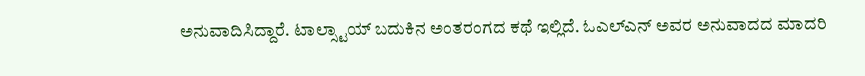ಅನುವಾದಿಸಿದ್ದಾರೆ. ಟಾಲ್ಸ್ಟಾಯ್ ಬದುಕಿನ ಅಂತರಂಗದ ಕಥೆ ಇಲ್ಲಿದೆ. ಓಎಲ್ಎನ್ ಅವರ ಅನುವಾದದ ಮಾದರಿ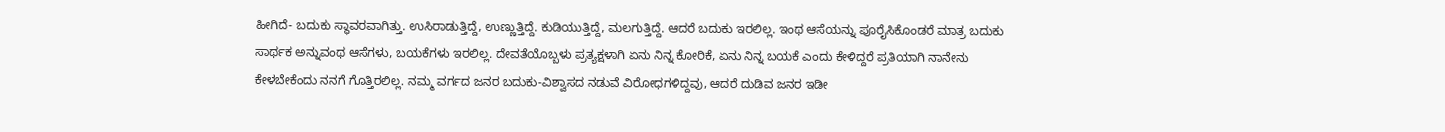ಹೀಗಿದೆ- ಬದುಕು ಸ್ಥಾವರವಾಗಿತ್ತು. ಉಸಿರಾಡುತ್ತಿದ್ದೆ, ಉಣ್ಣುತ್ತಿದ್ದೆ. ಕುಡಿಯುತ್ತಿದ್ದೆ, ಮಲಗುತ್ತಿದ್ದೆ. ಆದರೆ ಬದುಕು ಇರಲಿಲ್ಲ. ಇಂಥ ಆಸೆಯನ್ನು ಪೂರೈಸಿಕೊಂಡರೆ ಮಾತ್ರ ಬದುಕು ಸಾರ್ಥಕ ಅನ್ನುವಂಥ ಆಸೆಗಳು, ಬಯಕೆಗಳು ಇರಲಿಲ್ಲ. ದೇವತೆಯೊಬ್ಬಳು ಪ್ರತ್ಯಕ್ಷಳಾಗಿ ಏನು ನಿನ್ನ ಕೋರಿಕೆ, ಏನು ನಿನ್ನ ಬಯಕೆ ಎಂದು ಕೇಳಿದ್ದರೆ ಪ್ರತಿಯಾಗಿ ನಾನೇನು ಕೇಳಬೇಕೆಂದು ನನಗೆ ಗೊತ್ತಿರಲಿಲ್ಲ. ನಮ್ಮ ವರ್ಗದ ಜನರ ಬದುಕು-ವಿಶ್ವಾಸದ ನಡುವೆ ವಿರೋಧಗಳಿದ್ದವು, ಆದರೆ ದುಡಿವ ಜನರ ಇಡೀ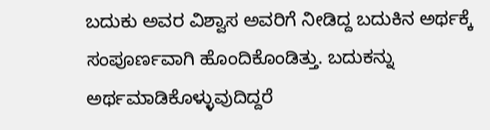ಬದುಕು ಅವರ ವಿಶ್ವಾಸ ಅವರಿಗೆ ನೀಡಿದ್ದ ಬದುಕಿನ ಅರ್ಥಕ್ಕೆ ಸಂಪೂರ್ಣವಾಗಿ ಹೊಂದಿಕೊಂಡಿತ್ತು. ಬದುಕನ್ನು ಅರ್ಥಮಾಡಿಕೊಳ್ಳುವುದಿದ್ದರೆ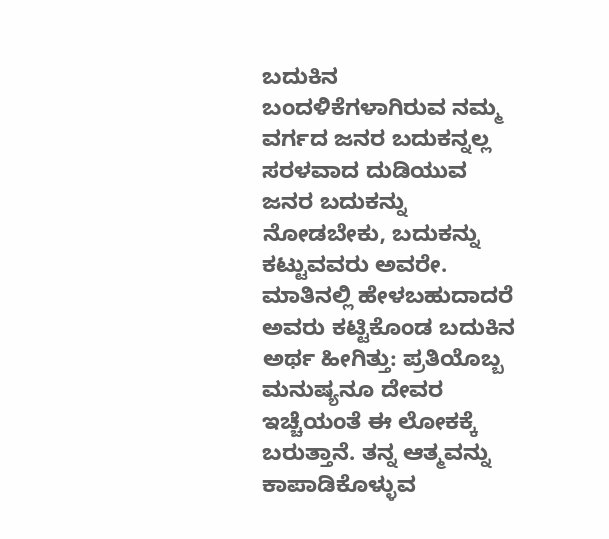ಬದುಕಿನ ಬಂದಳಿಕೆಗಳಾಗಿರುವ ನಮ್ಮ ವರ್ಗದ ಜನರ ಬದುಕನ್ನಲ್ಲ ಸರಳವಾದ ದುಡಿಯುವ ಜನರ ಬದುಕನ್ನು ನೋಡಬೇಕು, ಬದುಕನ್ನು ಕಟ್ಟುವವರು ಅವರೇ. ಮಾತಿನಲ್ಲಿ ಹೇಳಬಹುದಾದರೆ ಅವರು ಕಟ್ಟಿಕೊಂಡ ಬದುಕಿನ ಅರ್ಥ ಹೀಗಿತ್ತು: ಪ್ರತಿಯೊಬ್ಬ ಮನುಷ್ಯನೂ ದೇವರ ಇಚ್ಚೆಯಂತೆ ಈ ಲೋಕಕ್ಕೆ ಬರುತ್ತಾನೆ. ತನ್ನ ಆತ್ಮವನ್ನು ಕಾಪಾಡಿಕೊಳ್ಳುವ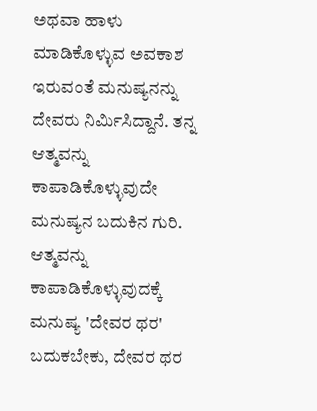ಅಥವಾ ಹಾಳು ಮಾಡಿಕೊಳ್ಳುವ ಅವಕಾಶ ಇರುವಂತೆ ಮನುಷ್ಯನನ್ನು ದೇವರು ನಿರ್ಮಿಸಿದ್ದಾನೆ. ತನ್ನ ಆತ್ಮವನ್ನು ಕಾಪಾಡಿಕೊಳ್ಳುವುದೇ ಮನುಷ್ಯನ ಬದುಕಿನ ಗುರಿ. ಆತ್ಮವನ್ನು ಕಾಪಾಡಿಕೊಳ್ಳುವುದಕ್ಕೆ ಮನುಷ್ಯ 'ದೇವರ ಥರ' ಬದುಕಬೇಕು, ದೇವರ ಥರ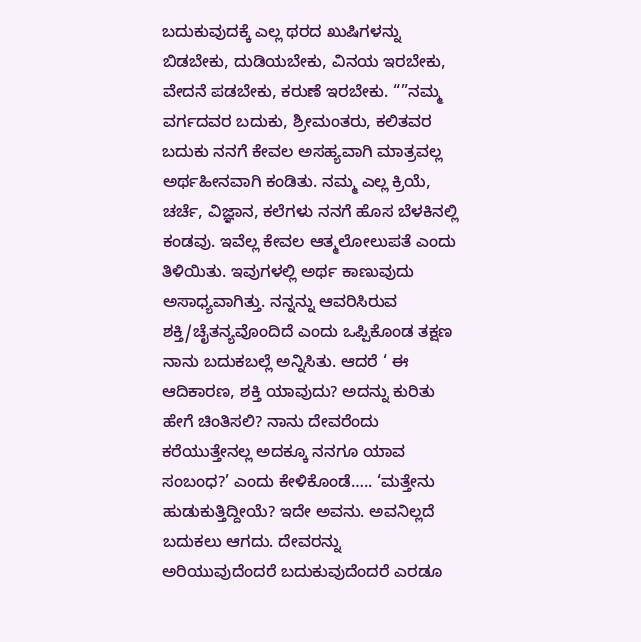ಬದುಕುವುದಕ್ಕೆ ಎಲ್ಲ ಥರದ ಖುಷಿಗಳನ್ನು ಬಿಡಬೇಕು, ದುಡಿಯಬೇಕು, ವಿನಯ ಇರಬೇಕು, ವೇದನೆ ಪಡಬೇಕು, ಕರುಣೆ ಇರಬೇಕು. “”ನಮ್ಮ ವರ್ಗದವರ ಬದುಕು, ಶ್ರೀಮಂತರು, ಕಲಿತವರ ಬದುಕು ನನಗೆ ಕೇವಲ ಅಸಹ್ಯವಾಗಿ ಮಾತ್ರವಲ್ಲ ಅರ್ಥಹೀನವಾಗಿ ಕಂಡಿತು. ನಮ್ಮ ಎಲ್ಲ ಕ್ರಿಯೆ, ಚರ್ಚೆ, ವಿಜ್ಞಾನ, ಕಲೆಗಳು ನನಗೆ ಹೊಸ ಬೆಳಕಿನಲ್ಲಿ ಕಂಡವು. ಇವೆಲ್ಲ ಕೇವಲ ಆತ್ಮಲೋಲುಪತೆ ಎಂದು ತಿಳಿಯಿತು. ಇವುಗಳಲ್ಲಿ ಅರ್ಥ ಕಾಣುವುದು ಅಸಾಧ್ಯವಾಗಿತ್ತು. ನನ್ನನ್ನು ಆವರಿಸಿರುವ ಶಕ್ತಿ/ಚೈತನ್ಯವೊಂದಿದೆ ಎಂದು ಒಪ್ಪಿಕೊಂಡ ತಕ್ಷಣ ನಾನು ಬದುಕಬಲ್ಲೆ ಅನ್ನಿಸಿತು. ಆದರೆ ‘ ಈ ಆದಿಕಾರಣ, ಶಕ್ತಿ ಯಾವುದು? ಅದನ್ನು ಕುರಿತು ಹೇಗೆ ಚಿಂತಿಸಲಿ? ನಾನು ದೇವರೆಂದು ಕರೆಯುತ್ತೇನಲ್ಲ ಅದಕ್ಕೂ ನನಗೂ ಯಾವ ಸಂಬಂಧ?’ ಎಂದು ಕೇಳಿಕೊಂಡೆ….. ‘ಮತ್ತೇನು ಹುಡುಕುತ್ತಿದ್ದೀಯೆ? ಇದೇ ಅವನು. ಅವನಿಲ್ಲದೆ ಬದುಕಲು ಆಗದು. ದೇವರನ್ನು ಅರಿಯುವುದೆಂದರೆ ಬದುಕುವುದೆಂದರೆ ಎರಡೂ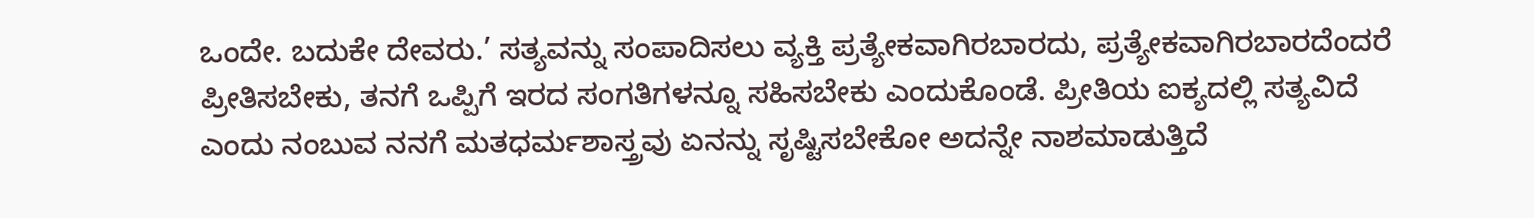ಒಂದೇ. ಬದುಕೇ ದೇವರು.’ ಸತ್ಯವನ್ನು ಸಂಪಾದಿಸಲು ವ್ಯಕ್ತಿ ಪ್ರತ್ಯೇಕವಾಗಿರಬಾರದು, ಪ್ರತ್ಯೇಕವಾಗಿರಬಾರದೆಂದರೆ ಪ್ರೀತಿಸಬೇಕು, ತನಗೆ ಒಪ್ಪಿಗೆ ಇರದ ಸಂಗತಿಗಳನ್ನೂ ಸಹಿಸಬೇಕು ಎಂದುಕೊಂಡೆ. ಪ್ರೀತಿಯ ಐಕ್ಯದಲ್ಲಿ ಸತ್ಯವಿದೆ ಎಂದು ನಂಬುವ ನನಗೆ ಮತಧರ್ಮಶಾಸ್ತ್ರವು ಏನನ್ನು ಸೃಷ್ಟಿಸಬೇಕೋ ಅದನ್ನೇ ನಾಶಮಾಡುತ್ತಿದೆ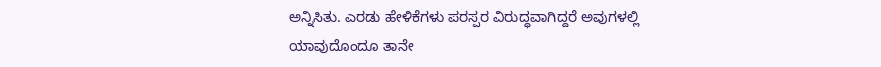ಅನ್ನಿಸಿತು. ಎರಡು ಹೇಳಿಕೆಗಳು ಪರಸ್ಪರ ವಿರುದ್ಧವಾಗಿದ್ದರೆ ಅವುಗಳಲ್ಲಿ ಯಾವುದೊಂದೂ ತಾನೇ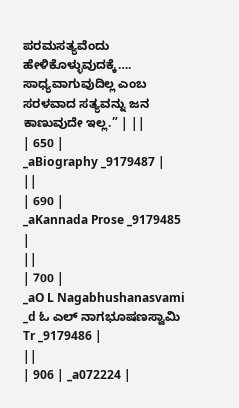ಪರಮಸತ್ಯವೆಂದು ಹೇಳಿಕೊಳ್ಳುವುದಕ್ಕೆ…. ಸಾಧ್ಯವಾಗುವುದಿಲ್ಲ ಎಂಬ ಸರಳವಾದ ಸತ್ಯವನ್ನು ಜನ ಕಾಣುವುದೇ ಇಲ್ಲ.” | ||
| 650 |
_aBiography _9179487 |
||
| 690 |
_aKannada Prose _9179485 |
||
| 700 |
_aO L Nagabhushanasvami _d ಓ ಎಲ್ ನಾಗಭೂಷಣಸ್ವಾಮಿ Tr _9179486 |
||
| 906 | _a072224 |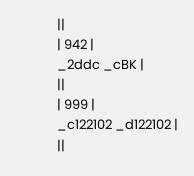||
| 942 |
_2ddc _cBK |
||
| 999 |
_c122102 _d122102 |
||